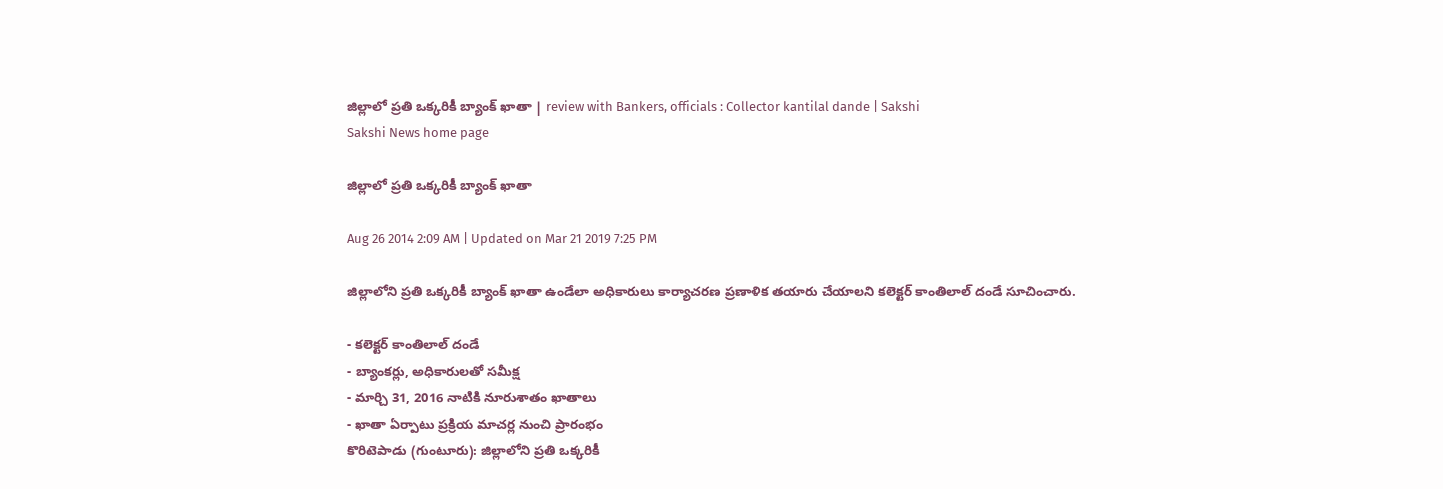జిల్లాలో ప్రతి ఒక్కరికీ బ్యాంక్ ఖాతా | review with Bankers, officials : Collector kantilal dande | Sakshi
Sakshi News home page

జిల్లాలో ప్రతి ఒక్కరికీ బ్యాంక్ ఖాతా

Aug 26 2014 2:09 AM | Updated on Mar 21 2019 7:25 PM

జిల్లాలోని ప్రతి ఒక్కరికీ బ్యాంక్ ఖాతా ఉండేలా అధికారులు కార్యాచరణ ప్రణాళిక తయారు చేయాలని కలెక్టర్ కాంతిలాల్ దండే సూచించారు.

- కలెక్టర్ కాంతిలాల్ దండే
- బ్యాంకర్లు, అధికారులతో సమీక్ష
- మార్చి 31, 2016 నాటికి నూరుశాతం ఖాతాలు
- ఖాతా ఏర్పాటు ప్రక్రియ మాచర్ల నుంచి ప్రారంభం
కొరిటెపాడు (గుంటూరు): జిల్లాలోని ప్రతి ఒక్కరికీ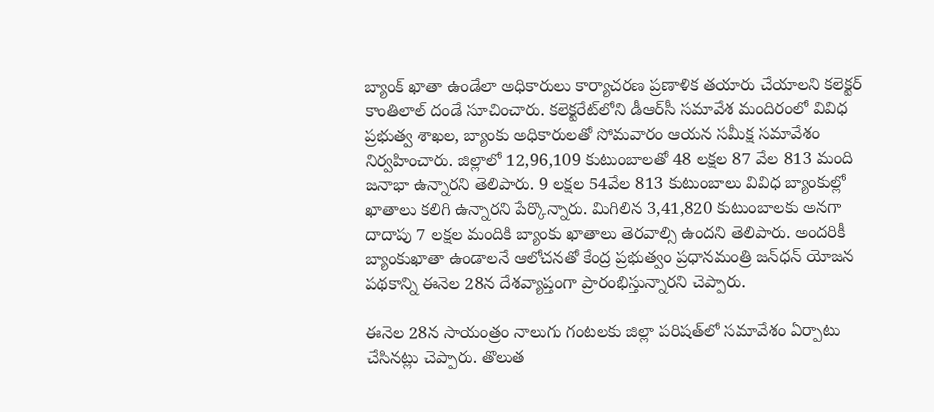బ్యాంక్ ఖాతా ఉండేలా అధికారులు కార్యాచరణ ప్రణాళిక తయారు చేయాలని కలెక్టర్ కాంతిలాల్ దండే సూచించారు. కలెక్టరేట్‌లోని డీఆర్‌సీ సమావేశ మందిరంలో వివిధ ప్రభుత్వ శాఖల, బ్యాంకు అధికారులతో సోమవారం ఆయన సమీక్ష సమావేశం నిర్వహించారు. జిల్లాలో 12,96,109 కుటుంబాలతో 48 లక్షల 87 వేల 813 మంది జనాభా ఉన్నారని తెలిపారు. 9 లక్షల 54వేల 813 కుటుంబాలు వివిధ బ్యాంకుల్లో ఖాతాలు కలిగి ఉన్నారని పేర్కొన్నారు. మిగిలిన 3,41,820 కుటుంబాలకు అనగా దాదాపు 7 లక్షల మందికి బ్యాంకు ఖాతాలు తెరవాల్సి ఉందని తెలిపారు. అందరికీ బ్యాంకుఖాతా ఉండాలనే ఆలోచనతో కేంద్ర ప్రభుత్వం ప్రధానమంత్రి జన్‌ధన్ యోజన పథకాన్ని ఈనెల 28న దేశవ్యాప్తంగా ప్రారంభిస్తున్నారని చెప్పారు.

ఈనెల 28న సాయంత్రం నాలుగు గంటలకు జిల్లా పరిషత్‌లో సమావేశం ఏర్పాటు చేసినట్లు చెప్పారు. తొలుత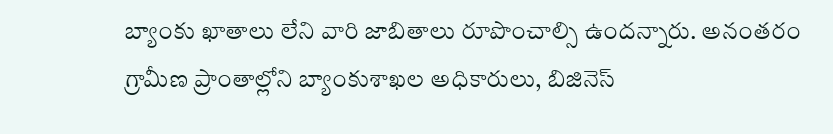బ్యాంకు ఖాతాలు లేని వారి జాబితాలు రూపొంచాల్సి ఉందన్నారు. అనంతరం గ్రామీణ ప్రాంతాల్లోని బ్యాంకుశాఖల అధికారులు, బిజినెస్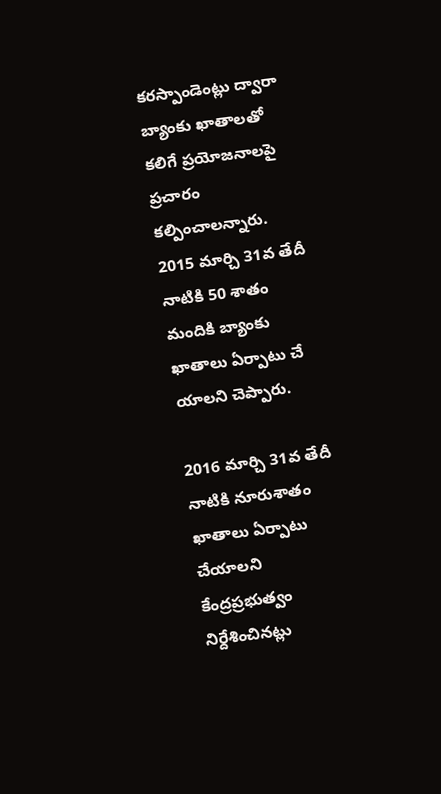కరస్పాండెంట్లు ద్వారా బ్యాంకు ఖాతాలతో కలిగే ప్రయోజనాలపై ప్రచారం కల్పించాలన్నారు. 2015 మార్చి 31వ తేదీ నాటికి 50 శాతం మందికి బ్యాంకు ఖాతాలు ఏర్పాటు చే యాలని చెప్పారు.

2016 మార్చి 31వ తేదీ నాటికి నూరుశాతం ఖాతాలు ఏర్పాటు చేయాలని కేంద్రప్రభుత్వం నిర్దేశించినట్లు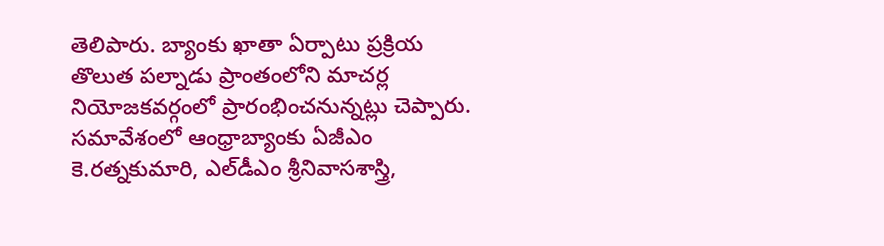తెలిపారు. బ్యాంకు ఖాతా ఏర్పాటు ప్రక్రియ తొలుత పల్నాడు ప్రాంతంలోని మాచర్ల నియోజకవర్గంలో ప్రారంభించనున్నట్లు చెప్పారు. సమావేశంలో ఆంధ్రాబ్యాంకు ఏజీఎం కె.రత్నకుమారి, ఎల్‌డీఎం శ్రీనివాసశాస్త్రి,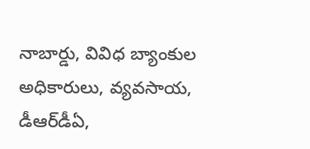నాబార్డు, వివిధ బ్యాంకుల  అధికారులు, వ్యవసాయ, డీఆర్‌డీఏ,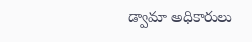డ్వామా అధికారులు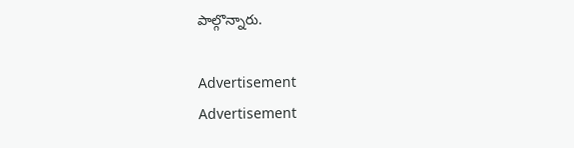పాల్గొన్నారు.

Advertisement
Advertisement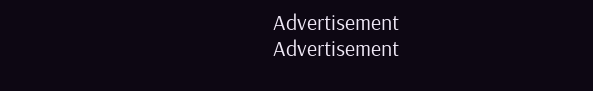Advertisement
Advertisement